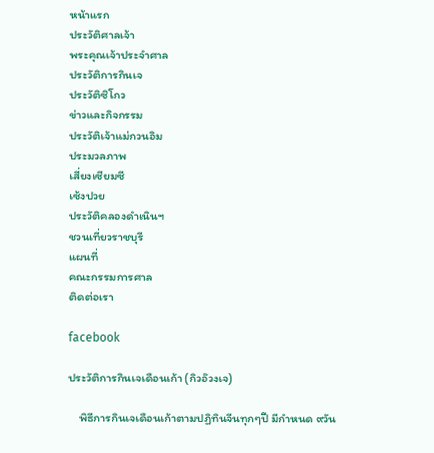หน้าแรก
ประวัติศาลเจ้า
พระคุณเจ้าประจำศาล
ประวัติการกินเจ
ประวัติซิโกว
ข่าวและกิจกรรม
ประวัติเจ้าแม่กวนอิม
ประมวลภาพ
เสี่ยงเซียมซี
เซ้งปวย
ประวัติคลองดำเนินฯ
ชวนเที่ยวราชบุรี
แผนที่
คณะกรรมการศาล
ติดต่อเรา

facebook

ประวัติการกินเจเดือนเก้า (กิวอ๊วงเจ)

    พิธีการกินเจเดือนเก้าตามปฏิทินจีนทุกๆปี มีกำหนด ๙วัน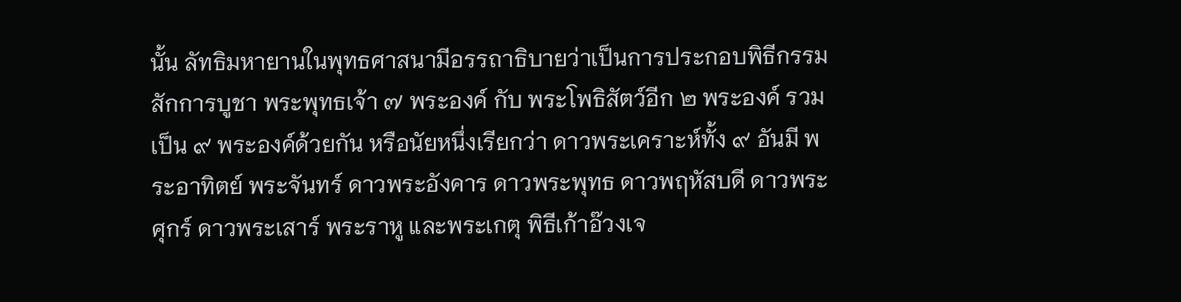นั้น ลัทธิมหายานในพุทธศาสนามีอรรถาธิบายว่าเป็นการประกอบพิธีกรรมสักการบูชา พระพุทธเจ้า ๗ พระองค์ กับ พระโพธิสัตว์อีก ๒ พระองค์ รวม เป็น ๙ พระองค์ด้วยกัน หรือนัยหนึ่งเรียกว่า ดาวพระเคราะห์ทั้ง ๙ อันมี พระอาทิตย์ พระจันทร์ ดาวพระอังคาร ดาวพระพุทธ ดาวพฤหัสบดี ดาวพระศุกร์ ดาวพระเสาร์ พระราหู และพระเกตุ พิธีเก้าอ๊วงเจ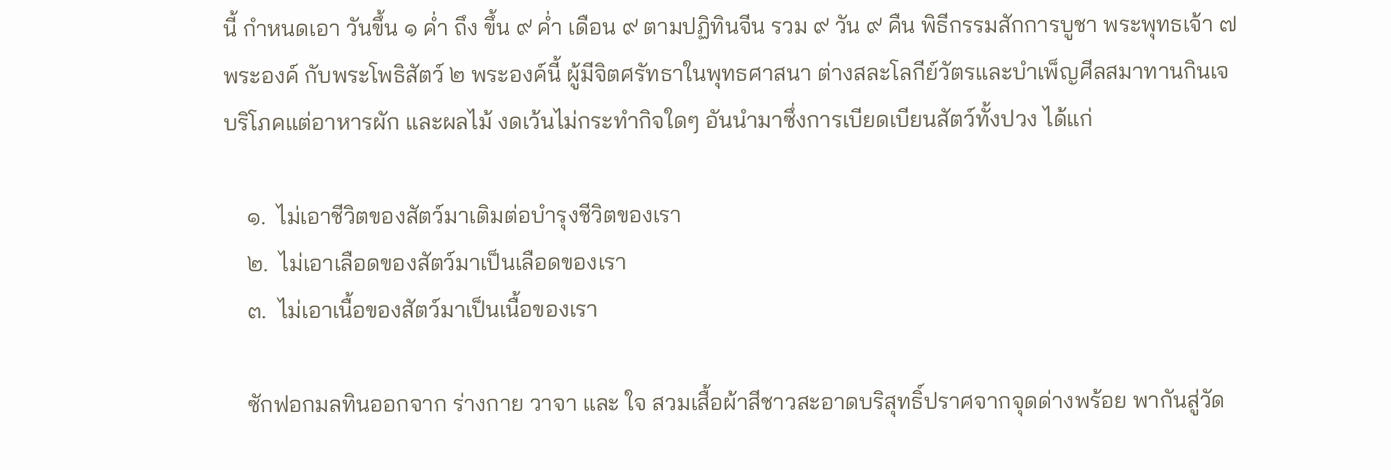นี้ กำหนดเอา วันขึ้น ๑ ค่ำ ถึง ขึ้น ๙ ค่ำ เดือน ๙ ตามปฏิทินจีน รวม ๙ วัน ๙ คืน พิธีกรรมสักการบูชา พระพุทธเจ้า ๗ พระองค์ กับพระโพธิสัตว์ ๒ พระองค์นี้ ผู้มีจิตศรัทธาในพุทธศาสนา ต่างสละโลกีย์วัตรและบำเพ็ญศีลสมาทานกินเจ บริโภคแต่อาหารผัก และผลไม้ งดเว้นไม่กระทำกิจใดๆ อันนำมาซึ่งการเบียดเบียนสัตว์ทั้งปวง ได้แก่

    ๑.  ไม่เอาชีวิตของสัตว์มาเติมต่อบำรุงชีวิตของเรา
    ๒.  ไม่เอาเลือดของสัตว์มาเป็นเลือดของเรา
    ๓.  ไม่เอาเนื้อของสัตว์มาเป็นเนื้อของเรา

    ซักฟอกมลทินออกจาก ร่างกาย วาจา และ ใจ สวมเสื้อผ้าสีชาวสะอาดบริสุทธิ์ปราศจากจุดด่างพร้อย พากันสู่วัด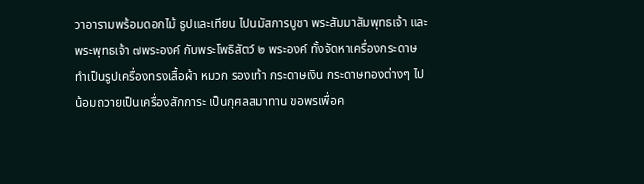วาอารามพร้อมดอกไม้ ธูปและเทียน ไปนมัสการบูชา พระสัมมาสัมพุทธเจ้า และพระพุทธเจ้า ๗พระองค์ กับพระโพธิสัตว์ ๒ พระองค์ ทั้งจัดหาเครื่องกระดาษ ทำเป็นรูปเครื่องทรงเสื้อผ้า หมวก รองเท้า กระดาษเงิน กระดาษทองต่างๆ ไปน้อมถวายเป็นเครื่องสักการะ เป็นกุศลสมาทาน ขอพรเพื่อค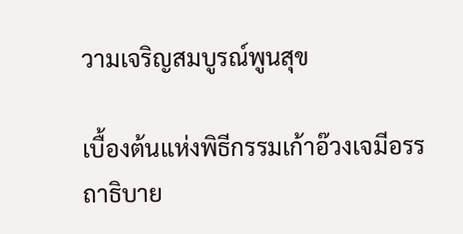วามเจริญสมบูรณ์พูนสุข

เบื้องต้นแห่งพิธีกรรมเก้าอ๊วงเจมีอรรถาธิบาย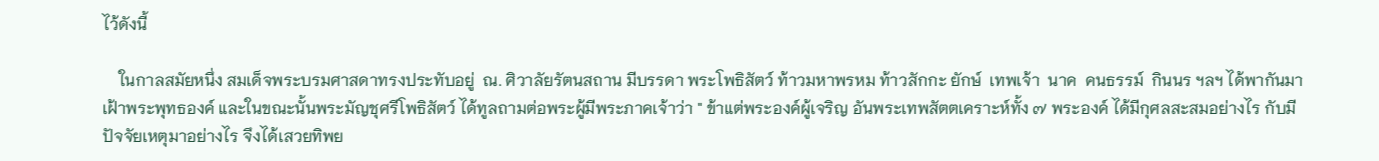ไว้ดังนี้

    ในกาลสมัยหนึ่ง สมเด็จพระบรมศาสดาทรงประทับอยู่  ณ. ศิวาลัยรัตนสถาน มีบรรดา พระโพธิสัตว์ ท้าวมหาพรหม ท้าวสักกะ ยักษ์  เทพเจ้า  นาค  คนธรรม์  กินนร ฯลฯ ได้พากันมาเฝ้าพระพุทธองค์ และในขณะนั้นพระมัญชุศรีโพธิสัตว์ ได้ทูลถามต่อพระผู้มีพระภาคเจ้าว่า " ข้าแต่พระองค์ผู้เจริญ อันพระเทพสัตตเคราะห์ทั้ง ๗ พระองค์ ได้มีกุศลสะสมอย่างไร กับมีปัจจัยเหตุมาอย่างไร จึงได้เสวยทิพย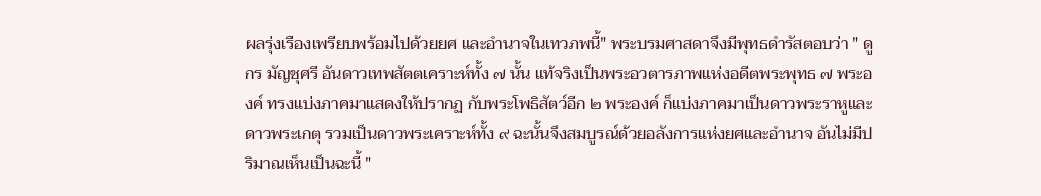ผลรุ่งเรืองเพรียบพร้อมไปด้วยยศ และอำนาจในเทวภพนี้" พระบรมศาสดาจึงมีพุทธดำรัสตอบว่า " ดูกร มัญชุศรี อันดาวเทพสัตตเคราะห์ทั้ง ๗ นั้น แท้จริงเป็นพระอวตารภาพแห่งอดีตพระพุทธ ๗ พระองค์ ทรงแบ่งภาคมาแสดงให้ปรากฏ กับพระโพธิสัตว์อีก ๒ พระองค์ ก็แบ่งภาคมาเป็นดาวพระราหูและดาวพระเกตุ รวมเป็นดาวพระเคราะห์ทั้ง ๙ ฉะนั้นจึงสมบูรณ์ด้วยอลังการแห่งยศและอำนาจ อันไม่มีปริมาณเห็นเป็นฉะนี้ "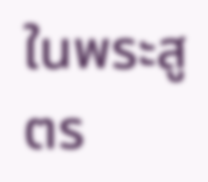ในพระสูตร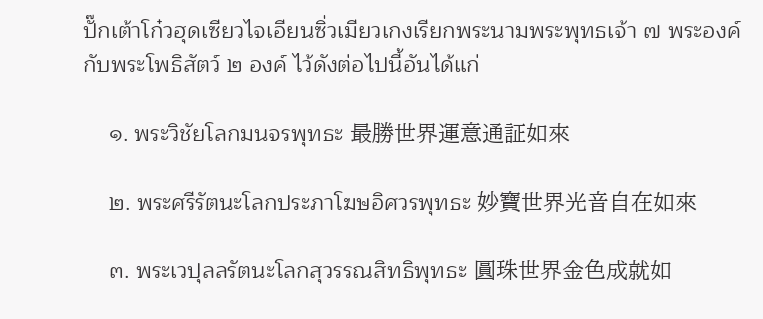ปั๊กเต้าโก๋วฮุดเซียวไจเอียนซิ่วเมียวเกงเรียกพระนามพระพุทธเจ้า ๗ พระองค์
กับพระโพธิสัตว์ ๒ องค์ ไว้ดังต่อไปนี้อันได้แก่

    ๑. พระวิชัยโลกมนจรพุทธะ 最勝世界運意通証如來

    ๒. พระศรีรัตนะโลกประภาโฆษอิศวรพุทธะ 妙寶世界光音自在如來

    ๓. พระเวปุลลรัตนะโลกสุวรรณสิทธิพุทธะ 圓珠世界金色成就如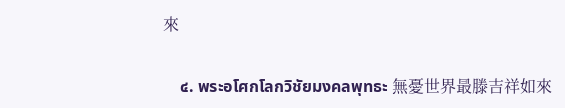來

    ๔. พระอโศกโลกวิชัยมงคลพุทธะ 無憂世界最滕吉祥如來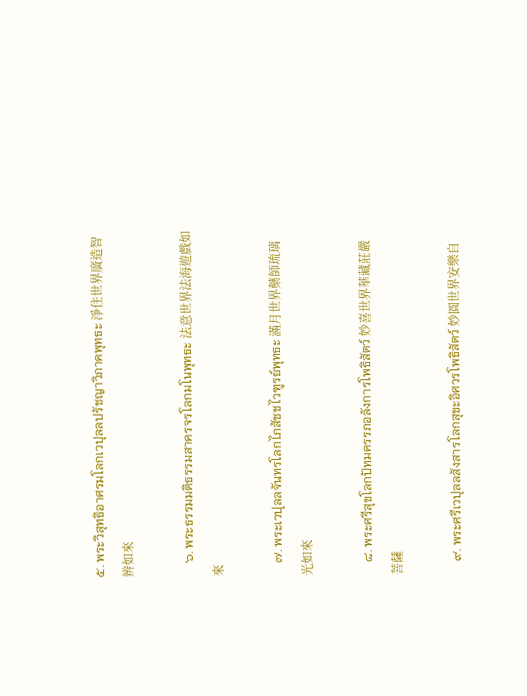๕. พระวิสุทธิอาศรมโลกเวปุลลปรัชญาวิภาคพุทธะ 淨住世界廣造智辨如來

    ๖. พระธรรมมติธรรมสาครจรโลกมโนพุทธะ 法意世界法海遊戲如來

    ๗. พระเวปุลลจันทรโลกไภสัชชไวฑูรย์พุทธะ 滿月世界藥師琉璃光如來

    ๘. พระศรีสุขโลกปัทมครรภอลังการโพธิสัตว์ 妙喜世界華藏莊嚴菩薩

    ๙. พระศรีเวปุลลสังสารโลกสุขะอิศวรโพธิสัตว์ 妙圓世界安樂自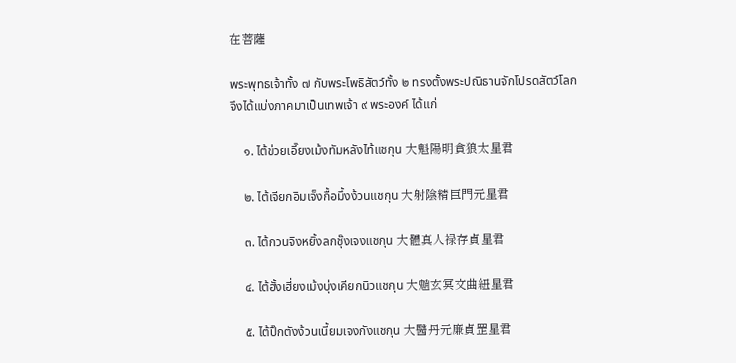在菩薩

พระพุทธเจ้าทั้ง ๗ กับพระโพธิสัตว์ทั้ง ๒ ทรงตั้งพระปณิธานจักโปรดสัตว์โลก
จึงได้แบ่งภาคมาเป็นเทพเจ้า ๙ พระองค์ ได้แก่

    ๑. ไต้ข่วยเอี๊ยงเม้งทัมหลังไท้แชกุน 大魁陽明貪狼太星君

    ๒. ไต้เจียกอิมเจ็งกื้อมึ้งง้วนแชกุน 大射陰精巨門元星君

    ๓. ไต้กวนจิงหยิ้งลกชุ๊งเจงแชกุน 大體真人禄存貞星君

    ๔. ไต้ฮั้งเฮี่ยงเม้งบุ่งเคียกนิวแชกุน 大魈玄冥文曲紐星君

    ๕. ไต้ปิ๊กตังง้วนเนี้ยมเจงกังแชกุน 大醫丹元廉貞罡星君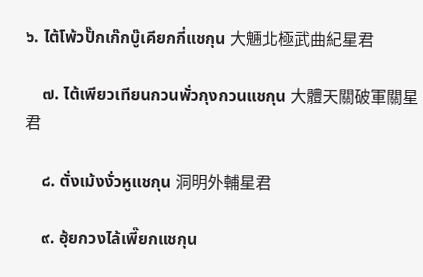๖. ไต้โพ้วปั๊กเก๊กบู๊เคียกกี่แชกุน 大魎北極武曲紀星君

    ๗. ไต้เพียวเทียนกวนพั่วกุงกวนแชกุน 大體天關破軍關星君

    ๘. ตั่งเม้งงั่วหูแชกุน 洞明外輔星君

    ๙. ฮุ้ยกวงไล้เพี๊ยกแชกุน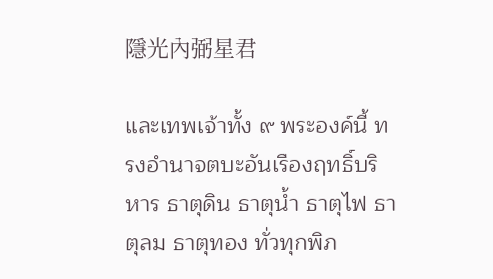隱光內弼星君

และเทพเจ้าทั้ง ๙ พระองค์นี้ ทรงอำนาจตบะอันเรืองฤทธิ์บริหาร ธาตุดิน ธาตุน้ำ ธาตุไฟ ธาตุลม ธาตุทอง ทั่วทุกพิภ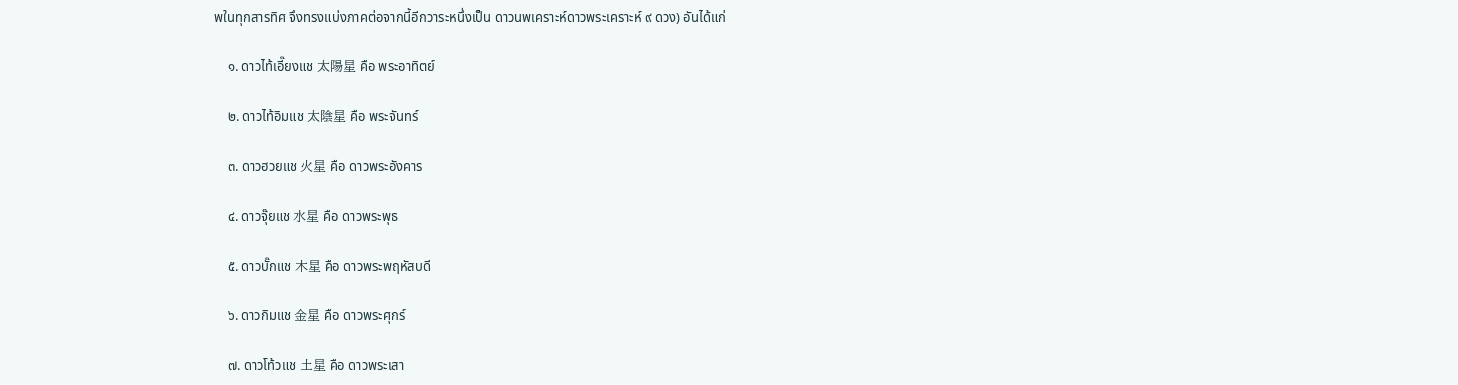พในทุกสารทิศ จึงทรงแบ่งภาคต่อจากนี้อีกวาระหนึ่งเป็น ดาวนพเคราะห์ดาวพระเคราะห์ ๙ ดวง) อันได้แก่

    ๑. ดาวไท้เอี๊ยงแช 太陽星 คือ พระอาทิตย์

    ๒. ดาวไท้อิมแช 太陰星 คือ พระจันทร์

    ๓. ดาวฮวยแช 火星 คือ ดาวพระอังคาร

    ๔. ดาวจุ๊ยแช 水星 คือ ดาวพระพุธ

    ๕. ดาวบั๊กแช 木星 คือ ดาวพระพฤหัสบดี

    ๖. ดาวกิมแช 金星 คือ ดาวพระศุกร์

    ๗. ดาวโท้วแช 土星 คือ ดาวพระเสา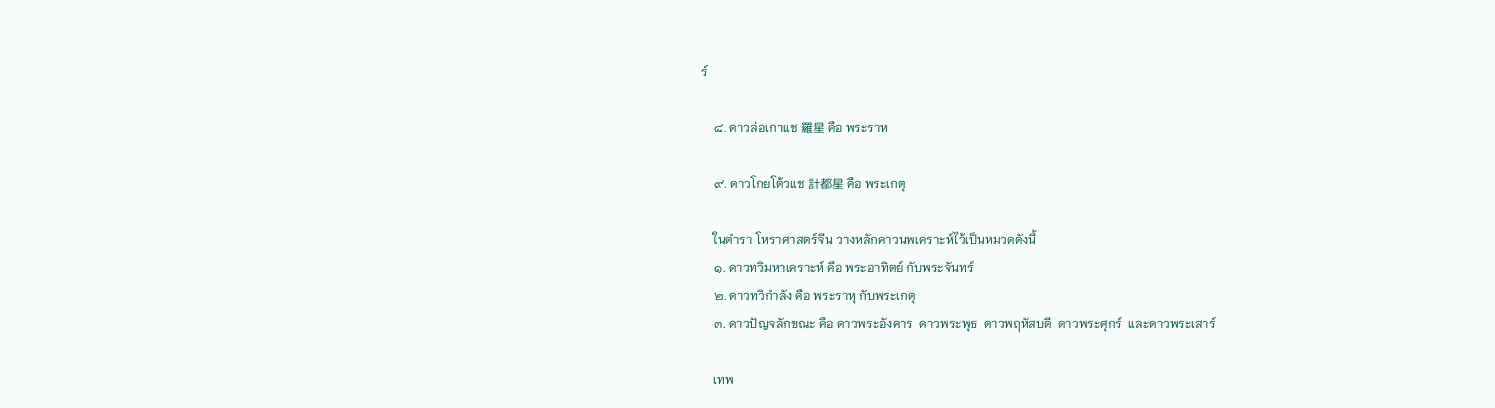ร์

    ๘. ดาวล่อเกาแช 羅星 คือ พระราห

    ๙. ดาวโกยโต้วแช 計都星 คือ พระเกตุ

    ในตำรา โหราศาสตร์จีน วางหลักคาวนพเคราะห์ไว้เป็นหมวดดังนี้
    ๑. ดาวทวิมหาเคราะห์ คือ พระอาทิตย์ กับพระจันทร์
    ๒. ดาวทวิกำลัง คือ พระราหุ กับพระเกตุ
    ๓. ดาวปัญจลักขณะ คือ ดาวพระอังคาร  ดาวพระพุธ  ดาวพฤหัสบดี  ดาวพระศุกร์  และดาวพระเสาร์

    เทพ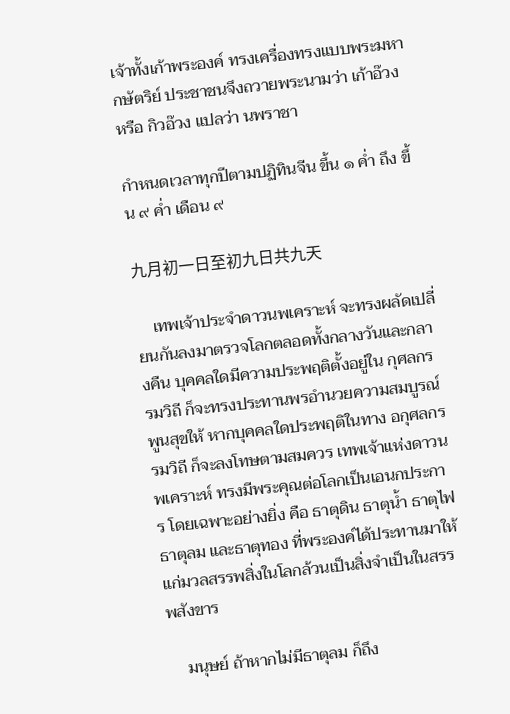เจ้าทั้งเก้าพระองค์ ทรงเครื่องทรงแบบพระมหากษัตริย์ ประชาชนจึงถวายพระนามว่า เก้าอ๊วง หรือ กิวอ๊วง แปลว่า นพราชา

กำหนดเวลาทุกปีตามปฏิทินจีน ขึ้น ๑ ค่ำ ถึง ขึ้น ๙ ค่ำ เดือน ๙

九月初一日至初九日共九天

    เทพเจ้าประจำดาวนพเคราะห์ จะทรงผลัดเปลี่ยนกันลงมาตรวจโลกตลอดทั้งกลางวันและกลางคืน บุคคลใดมีความประพฤติตั้งอยู่ใน กุศลกรรมวิถี ก็จะทรงประทานพรอำนวยความสมบูรณ์พูนสุขให้ หากบุคคลใดประพฤติในทาง อกุศลกรรมวิถี ก็จะลงโทษตามสมควร เทพเจ้าแห่งดาวนพเคราะห์ ทรงมีพระคุณต่อโลกเป็นเอนกประการ โดยเฉพาะอย่างยิ่ง คือ ธาตุดิน ธาตุน้ำ ธาตุไฟ ธาตุลม และธาตุทอง ที่พระองค์ได้ประทานมาให้แก่มวลสรรพสิ่งในโลกล้วนเป็นสิ่งจำเป็นในสรรพสังขาร

    มนุษย์ ถ้าหากไม่มีธาตุลม ก็ถึง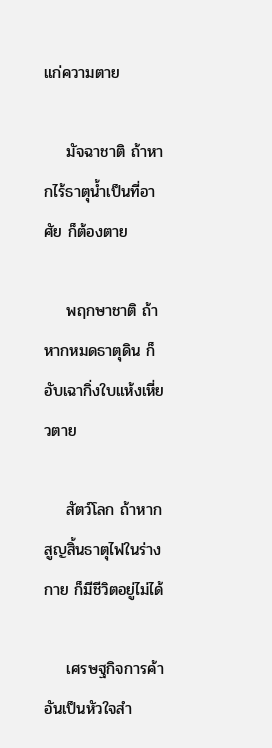แก่ความตาย

    มัจฉาชาติ ถ้าหากไร้ธาตุน้ำเป็นที่อาศัย ก็ต้องตาย

    พฤกษาชาติ ถ้าหากหมดธาตุดิน ก็อับเฉากิ่งใบแห้งเหี่ยวตาย

    สัตว์โลก ถ้าหากสูญสิ้นธาตุไฟในร่างกาย ก็มีชีวิตอยู่ไม่ได้

    เศรษฐกิจการค้า อันเป็นหัวใจสำ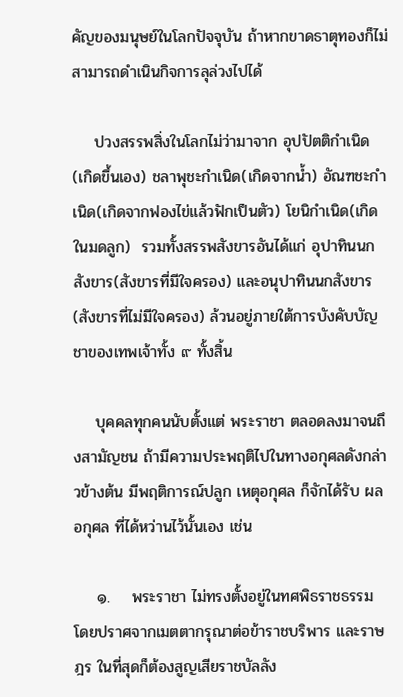คัญของมนุษย์ในโลกปัจจุบัน ถ้าหากขาดธาตุทองก็ไม่สามารถดำเนินกิจการลุล่วงไปได้

    ปวงสรรพสิ่งในโลกไม่ว่ามาจาก อุปปัตติกำเนิด(เกิดขึ้นเอง) ชลาพุชะกำเนิด(เกิดจากน้ำ) อัณฑชะกำเนิด(เกิดจากฟองไข่แล้วฟักเป็นตัว) โยนิกำเนิด(เกิดในมดลูก)  รวมทั้งสรรพสังขารอันได้แก่ อุปาทินนกสังขาร(สังขารที่มีใจครอง) และอนุปาทินนกสังขาร(สังขารที่ไม่มีใจครอง) ล้วนอยู่ภายใต้การบังคับบัญชาของเทพเจ้าทั้ง ๙ ทั้งสิ้น

    บุคคลทุกคนนับตั้งแต่ พระราชา ตลอดลงมาจนถึงสามัญชน ถ้ามีความประพฤติไปในทางอกุศลดังกล่าวข้างต้น มีพฤติการณ์ปลูก เหตุอกุศล ก็จักได้รับ ผลอกุศล ที่ได้หว่านไว้นั้นเอง เช่น

    ๑.    พระราชา ไม่ทรงตั้งอยู่ในทศพิธราชธรรม โดยปราศจากเมตตากรุณาต่อข้าราชบริพาร และราษฎร ในที่สุดก็ต้องสูญเสียราชบัลลัง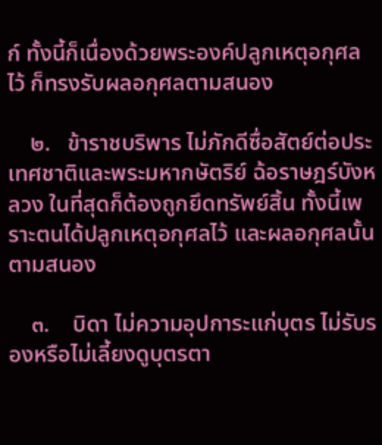ก์ ทั้งนี้ก็เนื่องด้วยพระองค์ปลูกเหตุอกุศลไว้ ก็ทรงรับผลอกุศลตามสนอง

    ๒.   ข้าราชบริพาร ไม่ภักดีซื่อสัตย์ต่อประเทศชาติและพระมหากษัตริย์ ฉ้อราษฎร์บังหลวง ในที่สุดก็ต้องถูกยึดทรัพย์สิ้น ทั้งนี้เพราะตนได้ปลูกเหตุอกุศลไว้ และผลอกุศลนั้นตามสนอง

    ๓.    บิดา ไม่ความอุปการะแก่บุตร ไม่รับรองหรือไม่เลี้ยงดูบุตรตา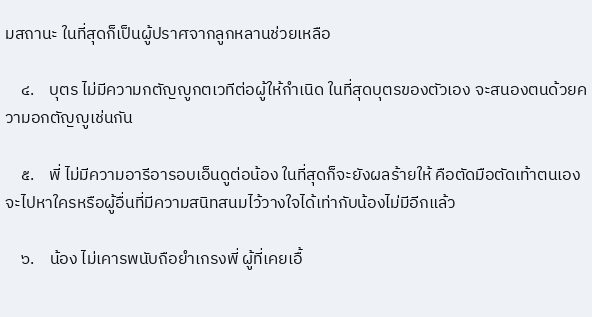มสถานะ ในที่สุดก็เป็นผู้ปราศจากลูกหลานช่วยเหลือ

    ๔.    บุตร ไม่มีความกตัญญูกตเวทีต่อผู้ให้กำเนิด ในที่สุดบุตรของตัวเอง จะสนองตนด้วยความอกตัญญูเช่นกัน

    ๕.    พี่ ไม่มีความอารีอารอบเอ็นดูต่อน้อง ในที่สุดก็จะยังผลร้ายให้ คือตัดมือตัดเท้าตนเอง จะไปหาใครหรือผู้อื่นที่มีความสนิทสนมไว้วางใจได้เท่ากับน้องไม่มีอีกแล้ว

    ๖.    น้อง ไม่เคารพนับถือยำเกรงพี่ ผู้ที่เคยเอื้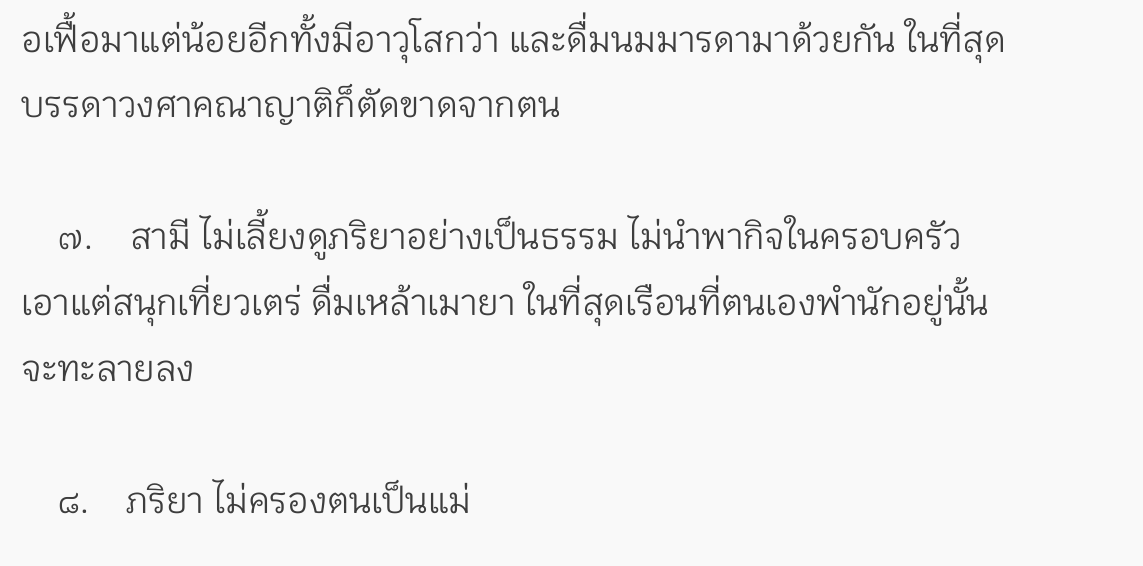อเฟื้อมาแต่น้อยอีกทั้งมีอาวุโสกว่า และดื่มนมมารดามาด้วยกัน ในที่สุดบรรดาวงศาคณาญาติก็ตัดขาดจากตน

    ๗.    สามี ไม่เลี้ยงดูภริยาอย่างเป็นธรรม ไม่นำพากิจในครอบครัว เอาแต่สนุกเที่ยวเตร่ ดื่มเหล้าเมายา ในที่สุดเรือนที่ตนเองพำนักอยู่นั้นจะทะลายลง

    ๘.    ภริยา ไม่ครองตนเป็นแม่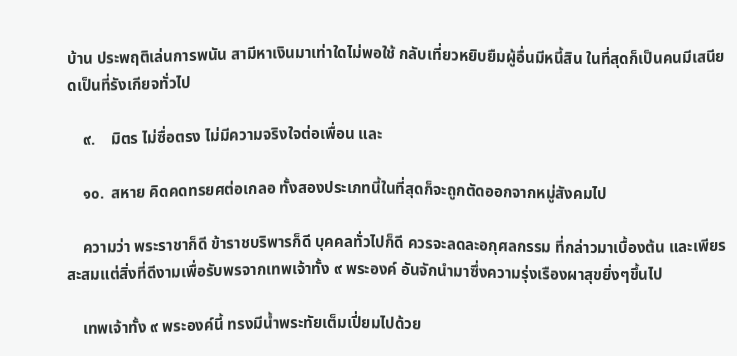บ้าน ประพฤติเล่นการพนัน สามีหาเงินมาเท่าใดไม่พอใช้ กลับเที่ยวหยิบยืมผู้อื่นมีหนี้สิน ในที่สุดก็เป็นคนมีเสนียดเป็นที่รังเกียจทั่วไป

    ๙.    มิตร ไม่ซื่อตรง ไม่มีความจริงใจต่อเพื่อน และ

    ๑๐.  สหาย คิดคดทรยศต่อเกลอ ทั้งสองประเภทนี้ในที่สุดก็จะถูกตัดออกจากหมู่สังคมไป

    ความว่า พระราชาก็ดี ข้าราชบริพารก็ดี บุคคลทั่วไปก็ดี ควรจะลดละอกุศลกรรม ที่กล่าวมาเบื้องต้น และเพียรสะสมแต่สิ่งที่ดีงามเพื่อรับพรจากเทพเจ้าทั้ง ๙ พระองค์ อันจักนำมาซึ่งความรุ่งเรืองผาสุขยิ่งๆขึ้นไป

    เทพเจ้าทั้ง ๙ พระองค์นี้ ทรงมีน้ำพระทัยเต็มเปี่ยมไปด้วย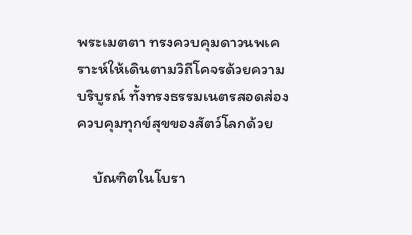พระเมตตา ทรงควบคุมดาวนพเคราะห์ให้เดินตามวิถีโคจรด้วยความบริบูรณ์ ทั้งทรงธรรมเนตรสอดส่องควบคุมทุกข์สุขของสัตว์โลกด้วย

    บัณฑิตในโบรา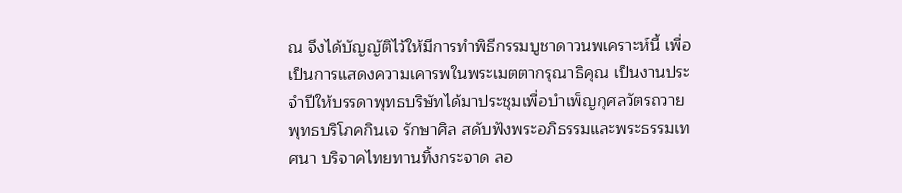ณ จึงได้บัญญัติไว้ให้มีการทำพิธีกรรมบูชาดาวนพเคราะห์นี้ เพื่อเป็นการแสดงความเคารพในพระเมตตากรุณาธิคุณ เป็นงานประจำปีให้บรรดาพุทธบริษัทได้มาประชุมเพื่อบำเพ็ญกุศลวัตรถวายพุทธบริโภคกินเจ รักษาศิล สดับฟังพระอภิธรรมและพระธรรมเทศนา บริจาคไทยทานทิ้งกระจาด ลอ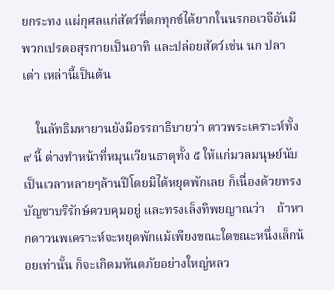ยกระทง แผ่กุศลแก่สัตว์ที่ตกทุกข์ได้ยากในนรกอเวจีอันมีพวกเปรตอสุรกายเป็นอาทิ และปล่อยสัตว์เช่น นก ปลา เต่า เหล่านี้เป็นต้น

    ในลัทธิมหายานยังมีอรรถาธิบายว่า ดาวพระเคราะห์ทั้ง ๙ นี้ ต่างทำหน้าที่หมุนเวียนธาตุทั้ง ๕ ให้แก่มวลมนุษย์นับเป็นเวลาหลายๆล้านปีโดยมิได้หยุดพักเลย ก็เนื่องด้วยทรงบัญชาบริรักษ์ควบคุมอยู่ และทรงเล็งทิพยญาณว่า    ถ้าหากดาวนพเคราะห์จะหยุดพักแม้เพียงขณะใดขณะหนึ่งเล็กน้อยเท่านั้น ก็จะเกิดมหันตภัยอย่างใหญ่หลว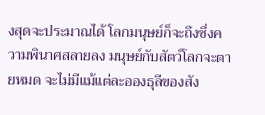งสุดจะประมาณได้ โลกมนุษย์ก็จะถึงซึ่งความพินาศสลายลง มนุษย์กับสัตว์โลกจะตายหมด จะไม่มีแม้แต่ละอองธุลีของสัง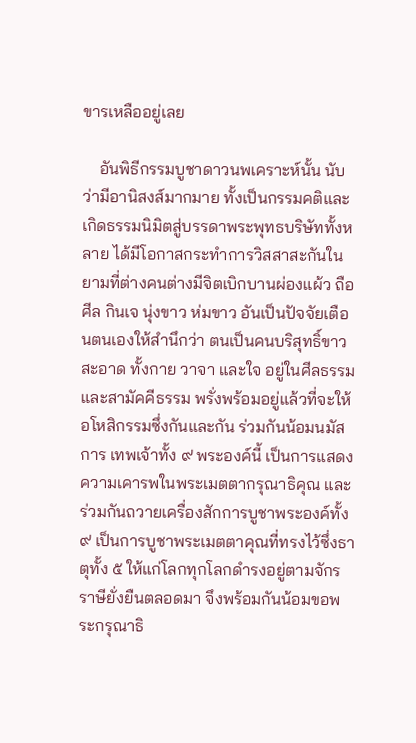ขารเหลืออยู่เลย

    อันพิธีกรรมบูชาดาวนพเคราะห์นั้น นับว่ามีอานิสงส์มากมาย ทั้งเป็นกรรมคติและเกิดธรรมนิมิตสู่บรรดาพระพุทธบริษัททั้งหลาย ได้มีโอกาสกระทำการวิสสาสะกันในยามที่ต่างคนต่างมีจิตเบิกบานผ่องแผ้ว ถือศีล กินเจ นุ่งขาว ห่มขาว อันเป็นปัจจัยเตือนตนเองให้สำนึกว่า ตนเป็นคนบริสุทธิ์ขาวสะอาด ทั้งกาย วาจา และใจ อยู่ในศีลธรรม และสามัคคีธรรม พรั่งพร้อมอยู่แล้วที่จะให้อโหสิกรรมซึ่งกันและกัน ร่วมกันน้อมนมัสการ เทพเจ้าทั้ง ๙ พระองค์นี้ เป็นการแสดงความเคารพในพระเมตตากรุณาธิคุณ และร่วมกันถวายเครื่องสักการบูชาพระองค์ทั้ง ๙ เป็นการบูชาพระเมตตาคุณที่ทรงไว้ซึ่งธาตุทั้ง ๕ ให้แก่โลกทุกโลกดำรงอยู่ตามจักรราษียั่งยืนตลอดมา จึงพร้อมกันน้อมขอพระกรุณาธิ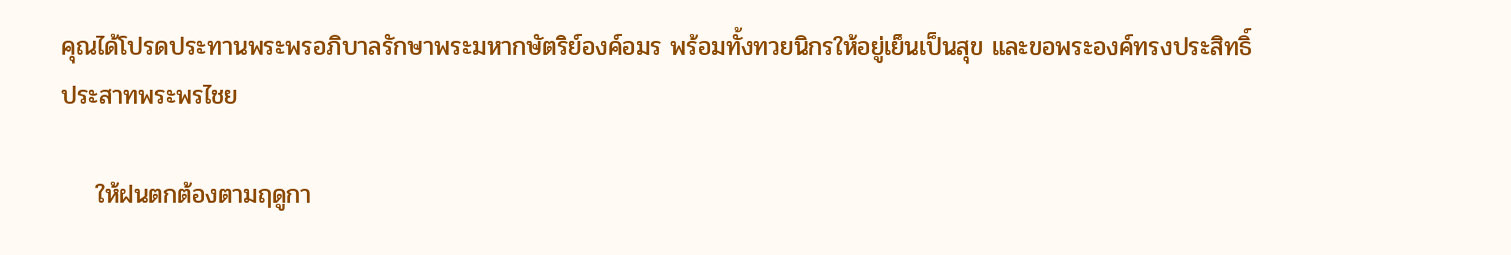คุณได้โปรดประทานพระพรอภิบาลรักษาพระมหากษัตริย์องค์อมร พร้อมทั้งทวยนิกรให้อยู่เย็นเป็นสุข และขอพระองค์ทรงประสิทธิ์ประสาทพระพรไชย

    ให้ฝนตกต้องตามฤดูกา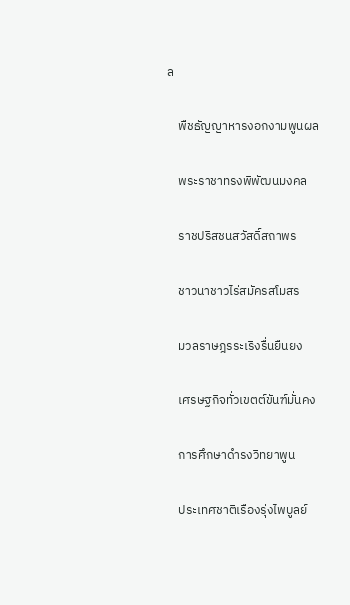ล

    พืชธัญญาหารงอกงามพูนผล

    พระราชาทรงพิพัฒนมงคล

    ราชปริสชนสวัสดิ์สถาพร

    ชาวนาชาวไร่สมัครสโมสร

    มวลราษฎรระเริงรื่นยืนยง

    เศรษฐกิจทั่วเขตต์ขันฑ์มั่นคง

    การศึกษาดำรงวิทยาพูน

    ประเทศชาติเรืองรุ่งไพบูลย์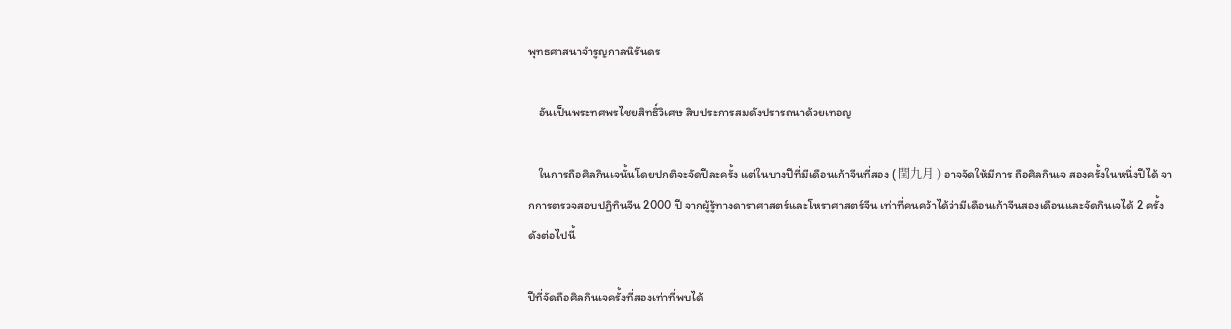พุทธศาสนาจำรูญกาลนิรันดร

    อันเป็นพระทศพรไชยสิทธิ์วิเศษ สิบประการสมดังปรารถนาด้วยเทอญ

    ในการถือศิลกินเจนั้นโดยปกติจะจัดปีละครั้ง แต่ในบางปีที่มีเดือนเก้าจีนที่สอง ( 閏九月 ) อาจจัดให้มีการ ถือศิลกินเจ สองครั้งในหนึ่งปีได้ จากการตรวจสอบปฏิทินจีน 2000 ปี จากผู้รู้ทางดาราศาสตร์และโหราศาสตร์จีน เท่าที่คนคว้าได้ว่ามีเดือนเก้าจีนสองเดือนและจัดกินเจได้ 2 ครั้ง ดังต่อไปนี้

ปีที่จัดถือศิลกินเจครั้งที่สองเท่าที่พบได้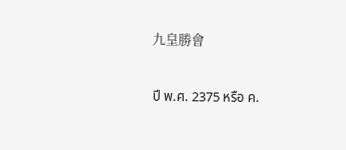九皇勝會

ปี พ.ศ. 2375 หรือ ค.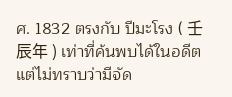ศ. 1832 ตรงกับ ปีมะโรง ( 壬辰年 ) เท่าที่ค้นพบได้ในอดีต แต่ไม่ทราบว่ามีจัด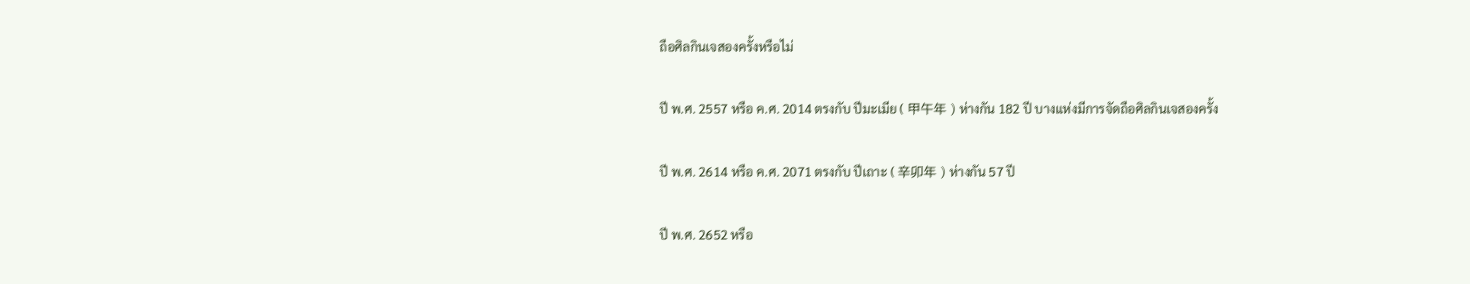ถือศิลกินเจสองครั้งหรือไม่

ปี พ.ศ. 2557 หรือ ค.ศ. 2014 ตรงกับ ปีมะเมีย ( 甲午年 ) ห่างกัน 182 ปี บางแห่งมีการจัดถือศิลกินเจสองครั้ง

ปี พ.ศ. 2614 หรือ ค.ศ. 2071 ตรงกับ ปีเถาะ ( 辛卯年 ) ห่างกัน 57 ปี

ปี พ.ศ. 2652 หรือ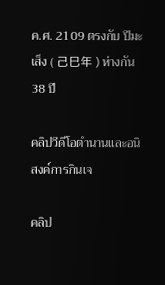ค.ศ. 2109 ตรงกับ ปีมะเส็ง ( 己巳年 ) ห่างกัน 38 ปี

คลิปวีดีโอตำนานและอนิสงค์การกินเจ

คลิป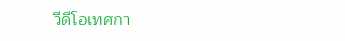วีดีโอเทศกา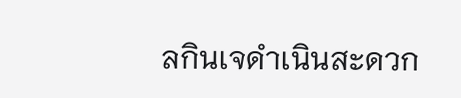ลกินเจดำเนินสะดวก